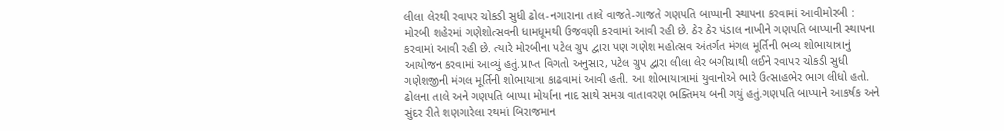લીલા લેરથી રવાપર ચોકડી સુધી ઢોલ-નગારાના તાલે વાજતે-ગાજતે ગણપતિ બાપ્પાની સ્થાપના કરવામાં આવીમોરબી : મોરબી શહેરમાં ગણેશોત્સવની ધામધૂમથી ઉજવણી કરવામાં આવી રહી છે. ઠેર ઠેર પંડાલ નાખીને ગણપતિ બાપ્પાની સ્થાપના કરવામાં આવી રહી છે. ત્યારે મોરબીના પટેલ ગ્રુપ દ્વારા પણ ગણેશ મહોત્સવ અંતર્ગત મંગલ મૂર્તિની ભવ્ય શોભાયાત્રાનું આયોજન કરવામાં આવ્યું હતું.પ્રાપ્ત વિગતો અનુસાર, પટેલ ગ્રુપ દ્વારા લીલા લેર બગીચાથી લઈને રવાપર ચોકડી સુધી ગણેશજીની મંગલ મૂર્તિની શોભાયાત્રા કાઢવામાં આવી હતી. આ શોભાયાત્રામાં યુવાનોએ ભારે ઉત્સાહભેર ભાગ લીધો હતો. ઢોલના તાલે અને ગણપતિ બાપ્પા મોર્યાના નાદ સાથે સમગ્ર વાતાવરણ ભક્તિમય બની ગયું હતું.ગણપતિ બાપ્પાને આકર્ષક અને સુંદર રીતે શણગારેલા રથમાં બિરાજમાન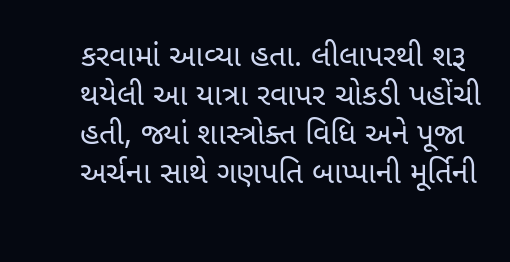કરવામાં આવ્યા હતા. લીલાપરથી શરૂ થયેલી આ યાત્રા રવાપર ચોકડી પહોંચી હતી, જ્યાં શાસ્ત્રોક્ત વિધિ અને પૂજા અર્ચના સાથે ગણપતિ બાપ્પાની મૂર્તિની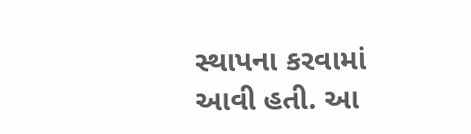સ્થાપના કરવામાં આવી હતી. આ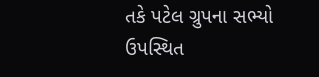તકે પટેલ ગ્રુપના સભ્યો ઉપસ્થિત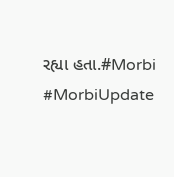રહ્યા હતા.#Morbi #MorbiUpdate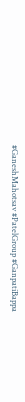#GaneshMahotsav #PatelGroup #GanpatiBappa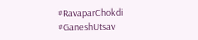#RavaparChokdi #GaneshUtsav